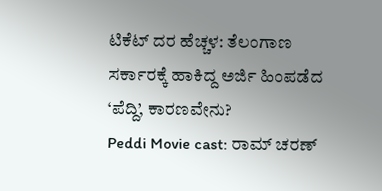ಟಿಕೆಟ್ ದರ ಹೆಚ್ಚಳ: ತೆಲಂಗಾಣ ಸರ್ಕಾರಕ್ಕೆ ಹಾಕಿದ್ದ ಅರ್ಜಿ ಹಿಂಪಡೆದ ‘ಪೆದ್ದಿ’, ಕಾರಣವೇನು?
Peddi Movie cast: ರಾಮ್ ಚರಣ್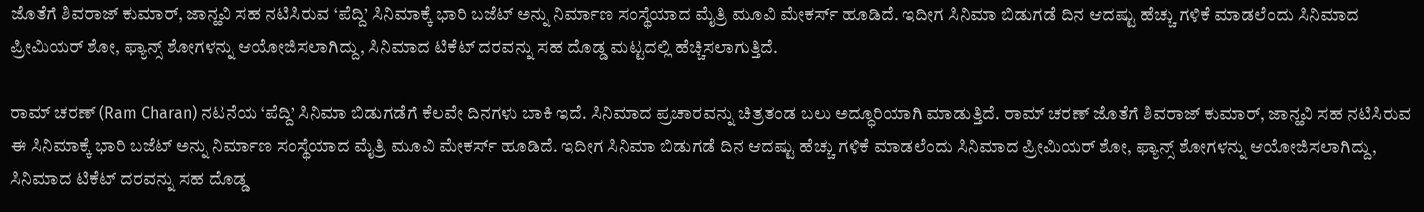ಜೊತೆಗೆ ಶಿವರಾಜ್ ಕುಮಾರ್, ಜಾನ್ಹವಿ ಸಹ ನಟಿಸಿರುವ ‘ಪೆದ್ದಿ’ ಸಿನಿಮಾಕ್ಕೆ ಭಾರಿ ಬಜೆಟ್ ಅನ್ನು ನಿರ್ಮಾಣ ಸಂಸ್ಥೆಯಾದ ಮೈತ್ರಿ ಮೂವಿ ಮೇಕರ್ಸ್ ಹೂಡಿದೆ. ಇದೀಗ ಸಿನಿಮಾ ಬಿಡುಗಡೆ ದಿನ ಆದಷ್ಟು ಹೆಚ್ಚು ಗಳಿಕೆ ಮಾಡಲೆಂದು ಸಿನಿಮಾದ ಪ್ರೀಮಿಯರ್ ಶೋ, ಫ್ಯಾನ್ಸ್ ಶೋಗಳನ್ನು ಆಯೋಜಿಸಲಾಗಿದ್ದು, ಸಿನಿಮಾದ ಟಿಕೆಟ್ ದರವನ್ನು ಸಹ ದೊಡ್ಡ ಮಟ್ಟದಲ್ಲಿ ಹೆಚ್ಚಿಸಲಾಗುತ್ತಿದೆ.

ರಾಮ್ ಚರಣ್ (Ram Charan) ನಟನೆಯ ‘ಪೆದ್ದಿ’ ಸಿನಿಮಾ ಬಿಡುಗಡೆಗೆ ಕೆಲವೇ ದಿನಗಳು ಬಾಕಿ ಇದೆ. ಸಿನಿಮಾದ ಪ್ರಚಾರವನ್ನು ಚಿತ್ರತಂಡ ಬಲು ಅದ್ಧೂರಿಯಾಗಿ ಮಾಡುತ್ತಿದೆ. ರಾಮ್ ಚರಣ್ ಜೊತೆಗೆ ಶಿವರಾಜ್ ಕುಮಾರ್, ಜಾನ್ಹವಿ ಸಹ ನಟಿಸಿರುವ ಈ ಸಿನಿಮಾಕ್ಕೆ ಭಾರಿ ಬಜೆಟ್ ಅನ್ನು ನಿರ್ಮಾಣ ಸಂಸ್ಥೆಯಾದ ಮೈತ್ರಿ ಮೂವಿ ಮೇಕರ್ಸ್ ಹೂಡಿದೆ. ಇದೀಗ ಸಿನಿಮಾ ಬಿಡುಗಡೆ ದಿನ ಆದಷ್ಟು ಹೆಚ್ಚು ಗಳಿಕೆ ಮಾಡಲೆಂದು ಸಿನಿಮಾದ ಪ್ರೀಮಿಯರ್ ಶೋ, ಫ್ಯಾನ್ಸ್ ಶೋಗಳನ್ನು ಆಯೋಜಿಸಲಾಗಿದ್ದು, ಸಿನಿಮಾದ ಟಿಕೆಟ್ ದರವನ್ನು ಸಹ ದೊಡ್ಡ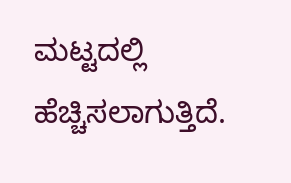ಮಟ್ಟದಲ್ಲಿ ಹೆಚ್ಚಿಸಲಾಗುತ್ತಿದೆ.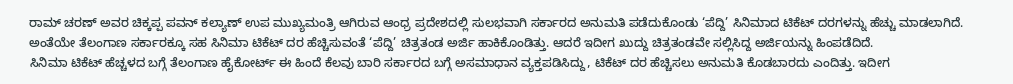ರಾಮ್ ಚರಣ್ ಅವರ ಚಿಕ್ಕಪ್ಪ ಪವನ್ ಕಲ್ಯಾಣ್ ಉಪ ಮುಖ್ಯಮಂತ್ರಿ ಆಗಿರುವ ಆಂಧ್ರ ಪ್ರದೇಶದಲ್ಲಿ ಸುಲಭವಾಗಿ ಸರ್ಕಾರದ ಅನುಮತಿ ಪಡೆದುಕೊಂಡು ‘ಪೆದ್ದಿ’ ಸಿನಿಮಾದ ಟಿಕೆಟ್ ದರಗಳನ್ನು ಹೆಚ್ಚು ಮಾಡಲಾಗಿದೆ. ಅಂತೆಯೇ ತೆಲಂಗಾಣ ಸರ್ಕಾರಕ್ಕೂ ಸಹ ಸಿನಿಮಾ ಟಿಕೆಟ್ ದರ ಹೆಚ್ಚಿಸುವಂತೆ ‘ಪೆದ್ದಿ’ ಚಿತ್ರತಂಡ ಅರ್ಜಿ ಹಾಕಿಕೊಂಡಿತ್ತು. ಆದರೆ ಇದೀಗ ಖುದ್ದು ಚಿತ್ರತಂಡವೇ ಸಲ್ಲಿಸಿದ್ದ ಅರ್ಜಿಯನ್ನು ಹಿಂಪಡೆದಿದೆ.
ಸಿನಿಮಾ ಟಿಕೆಟ್ ಹೆಚ್ಚಳದ ಬಗ್ಗೆ ತೆಲಂಗಾಣ ಹೈಕೋರ್ಟ್ ಈ ಹಿಂದೆ ಕೆಲವು ಬಾರಿ ಸರ್ಕಾರದ ಬಗ್ಗೆ ಅಸಮಾಧಾನ ವ್ಯಕ್ತಪಡಿಸಿದ್ದು, ಟಿಕೆಟ್ ದರ ಹೆಚ್ಚಿಸಲು ಅನುಮತಿ ಕೊಡಬಾರದು ಎಂದಿತ್ತು. ಇದೀಗ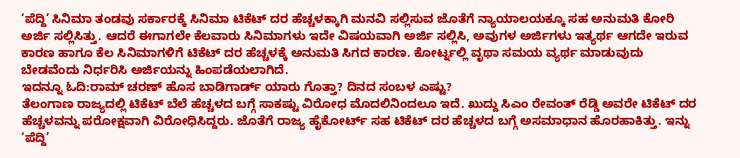‘ಪೆದ್ದಿ’ ಸಿನಿಮಾ ತಂಡವು ಸರ್ಕಾರಕ್ಕೆ ಸಿನಿಮಾ ಟಿಕೆಟ್ ದರ ಹೆಚ್ಚಳಕ್ಕಾಗಿ ಮನವಿ ಸಲ್ಲಿಸುವ ಜೊತೆಗೆ ನ್ಯಾಯಾಲಯಕ್ಕೂ ಸಹ ಅನುಮತಿ ಕೋರಿ ಅರ್ಜಿ ಸಲ್ಲಿಸಿತ್ತು. ಆದರೆ ಈಗಾಗಲೇ ಕೆಲವಾರು ಸಿನಿಮಾಗಳು ಇದೇ ವಿಷಯವಾಗಿ ಅರ್ಜಿ ಸಲ್ಲಿಸಿ, ಅವುಗಳ ಅರ್ಜಿಗಳು ಇತ್ಯರ್ಥ ಆಗದೇ ಇರುವ ಕಾರಣ ಹಾಗೂ ಕೆಲ ಸಿನಿಮಾಗಳಿಗೆ ಟಿಕೆಟ್ ದರ ಹೆಚ್ಚಳಕ್ಕೆ ಅನುಮತಿ ಸಿಗದ ಕಾರಣ. ಕೋರ್ಟ್ನಲ್ಲಿ ವೃಥಾ ಸಮಯ ವ್ಯರ್ಥ ಮಾಡುವುದು ಬೇಡವೆಂದು ನಿರ್ಧರಿಸಿ ಅರ್ಜಿಯನ್ನು ಹಿಂಪಡೆಯಲಾಗಿದೆ.
ಇದನ್ನೂ ಓದಿ:ರಾಮ್ ಚರಣ್ ಹೊಸ ಬಾಡಿಗಾರ್ಡ್ ಯಾರು ಗೊತ್ತಾ? ದಿನದ ಸಂಬಳ ಎಷ್ಟು?
ತೆಲಂಗಾಣ ರಾಜ್ಯದಲ್ಲಿ ಟಿಕೆಟ್ ಬೆಲೆ ಹೆಚ್ಚಳದ ಬಗ್ಗೆ ಸಾಕಷ್ಟು ವಿರೋಧ ಮೊದಲಿನಿಂದಲೂ ಇದೆ. ಖುದ್ದು ಸಿಎಂ ರೇವಂತ್ ರೆಡ್ಡಿ ಅವರೇ ಟಿಕೆಟ್ ದರ ಹೆಚ್ಚಳವನ್ನು ಪರೋಕ್ಷವಾಗಿ ವಿರೋಧಿಸಿದ್ದರು. ಜೊತೆಗೆ ರಾಜ್ಯ ಹೈಕೋರ್ಟ್ ಸಹ ಟಿಕೆಟ್ ದರ ಹೆಚ್ಚಳದ ಬಗ್ಗೆ ಅಸಮಾಧಾನ ಹೊರಹಾಕಿತ್ತು. ಇನ್ನು ‘ಪೆದ್ದಿ’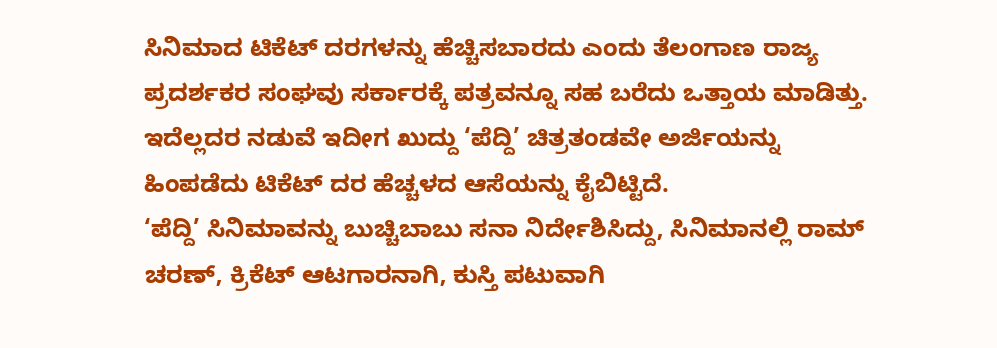ಸಿನಿಮಾದ ಟಿಕೆಟ್ ದರಗಳನ್ನು ಹೆಚ್ಚಿಸಬಾರದು ಎಂದು ತೆಲಂಗಾಣ ರಾಜ್ಯ ಪ್ರದರ್ಶಕರ ಸಂಘವು ಸರ್ಕಾರಕ್ಕೆ ಪತ್ರವನ್ನೂ ಸಹ ಬರೆದು ಒತ್ತಾಯ ಮಾಡಿತ್ತು. ಇದೆಲ್ಲದರ ನಡುವೆ ಇದೀಗ ಖುದ್ದು ‘ಪೆದ್ದಿ’ ಚಿತ್ರತಂಡವೇ ಅರ್ಜಿಯನ್ನು ಹಿಂಪಡೆದು ಟಿಕೆಟ್ ದರ ಹೆಚ್ಚಳದ ಆಸೆಯನ್ನು ಕೈಬಿಟ್ಟಿದೆ.
‘ಪೆದ್ದಿ’ ಸಿನಿಮಾವನ್ನು ಬುಚ್ಚಿಬಾಬು ಸನಾ ನಿರ್ದೇಶಿಸಿದ್ದು, ಸಿನಿಮಾನಲ್ಲಿ ರಾಮ್ ಚರಣ್, ಕ್ರಿಕೆಟ್ ಆಟಗಾರನಾಗಿ, ಕುಸ್ತಿ ಪಟುವಾಗಿ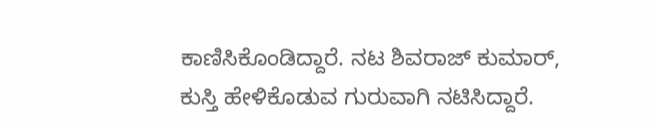ಕಾಣಿಸಿಕೊಂಡಿದ್ದಾರೆ. ನಟ ಶಿವರಾಜ್ ಕುಮಾರ್, ಕುಸ್ತಿ ಹೇಳಿಕೊಡುವ ಗುರುವಾಗಿ ನಟಿಸಿದ್ದಾರೆ.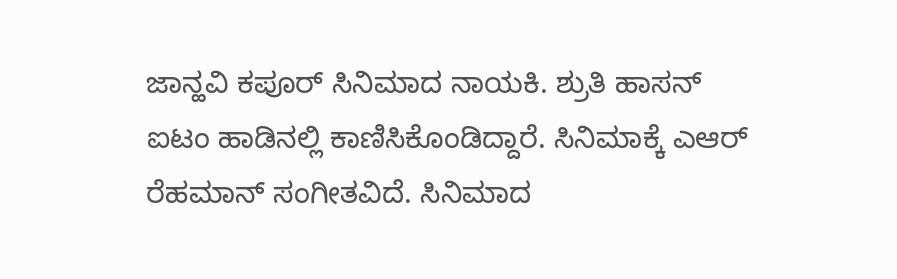ಜಾನ್ಹವಿ ಕಪೂರ್ ಸಿನಿಮಾದ ನಾಯಕಿ. ಶ್ರುತಿ ಹಾಸನ್ ಐಟಂ ಹಾಡಿನಲ್ಲಿ ಕಾಣಿಸಿಕೊಂಡಿದ್ದಾರೆ. ಸಿನಿಮಾಕ್ಕೆ ಎಆರ್ ರೆಹಮಾನ್ ಸಂಗೀತವಿದೆ. ಸಿನಿಮಾದ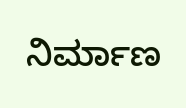ನಿರ್ಮಾಣ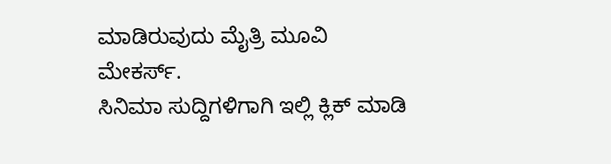ಮಾಡಿರುವುದು ಮೈತ್ರಿ ಮೂವಿ ಮೇಕರ್ಸ್.
ಸಿನಿಮಾ ಸುದ್ದಿಗಳಿಗಾಗಿ ಇಲ್ಲಿ ಕ್ಲಿಕ್ ಮಾಡಿ